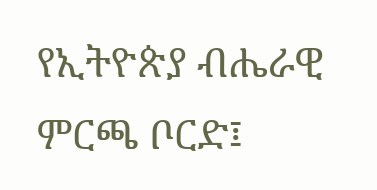የኢትዮጵያ ብሔራዊ ምርጫ ቦርድ፤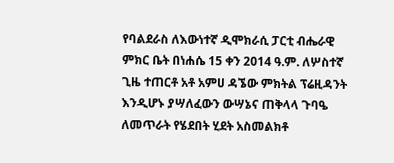የባልደራስ ለእውነተኛ ዲሞክራሲ ፓርቲ ብሔራዊ ምክር ቤት በነሐሴ 15 ቀን 2014 ዓ.ም. ለሦስተኛ ጊዜ ተጠርቶ አቶ አምሀ ዳኜው ምክትል ፕሬዚዳንት እንዲሆኑ ያሣለፈውን ውሣኔና ጠቅላላ ጉባዔ ለመጥራት የሄደበት ሂደት አስመልክቶ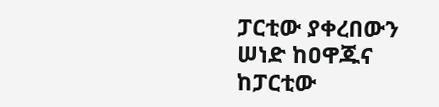ፓርቲው ያቀረበውን ሠነድ ከዐዋጁና ከፓርቲው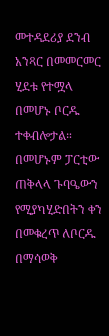መተዳደሪያ ደንብ አንጻር በመመርመር ሂደቱ የተሟላ በመሆኑ ቦርዱ ተቀብሎታል። በመሆኑም ፓርቲው ጠቅላላ ጉባዔውን የሚያካሂድበትን ቀን በመቁረጥ ለቦርዱ በማሳወቅ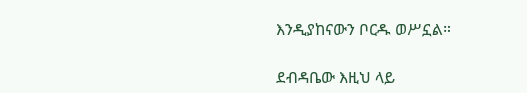እንዲያከናውን ቦርዱ ወሥኗል።

ደብዳቤው እዚህ ላይ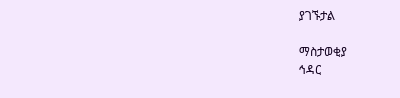ያገኙታል

ማስታወቂያ
ኅዳር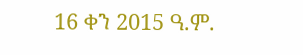16 ቀን 2015 ዓ.ም.